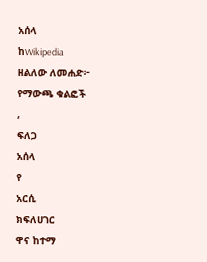አሰላ
ከWikipedia
ዘልለው ለመሐድ፦
የማውጫ ቁልፎች
,
ፍለጋ
አሰላ
የ
አርሲ
ክፍለሀገር
ዋና ከተማ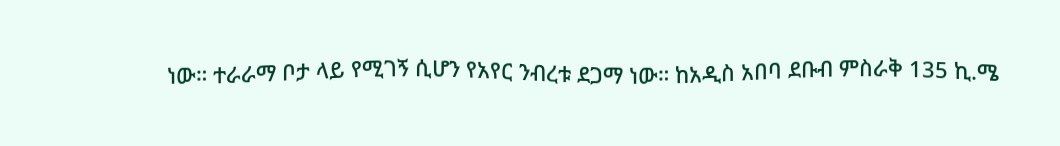ነው። ተራራማ ቦታ ላይ የሚገኝ ሲሆን የአየር ንብረቱ ደጋማ ነው። ከአዲስ አበባ ደቡብ ምስራቅ 135 ኪ.ሜ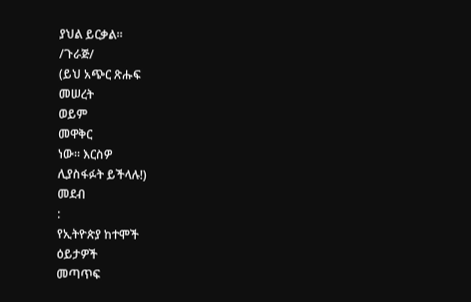ያህል ይርቃል።
/ጉራጅ/
(ይህ አጭር ጽሑፍ
መሠረት
ወይም
መዋቅር
ነው። እርስዎ
ሊያስፋፉት ይችላሉ!)
መደብ
:
የኢትዮጵያ ከተሞች
ዕይታዎች
መጣጥፍ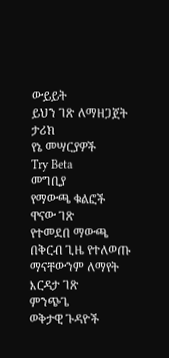ውይይት
ይህን ገጽ ለማዘጋጀት
ታሪክ
የኔ መሣርያዎች
Try Beta
መግቢያ
የማውጫ ቁልፎች
ዋናው ገጽ
የተመደበ ማውጫ
በቅርብ ጊዜ የተለወጡ
ማናቸውንም ለማየት
እርዳታ ገጽ
ምንጭጌ
ወቅታዊ ጉዳዮች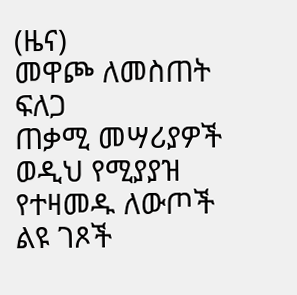(ዜና)
መዋጮ ለመስጠት
ፍለጋ
ጠቃሚ መሣሪያዎች
ወዲህ የሚያያዝ
የተዛመዱ ለውጦች
ልዩ ገጾች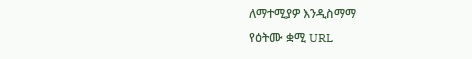ለማተሚያዎ እንዲስማማ
የዕትሙ ቋሚ URL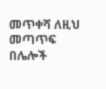መጥቀሻ ለዚህ መጣጥፍ
በሌሎች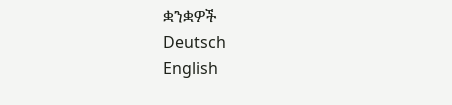ቋንቋዎች
Deutsch
English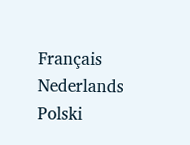Français
Nederlands
Polski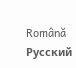Română
Русский